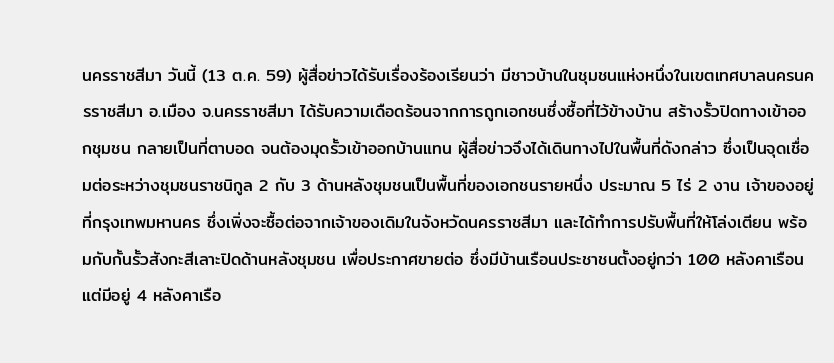นครราชสีมา วันนี้ (13 ต.ค. 59) ผู้สื่อข่าวได้รับเรื่องร้องเรียนว่า มีชาวบ้านในชุมชนแห่งหนึ่งในเขตเทศบาลนครนครราชสีมา อ.เมือง จ.นครราชสีมา ได้รับความเดือดร้อนจากการถูกเอกชนซึ่งซื้อที่ไว้ข้างบ้าน สร้างรั้วปิดทางเข้าออกชุมชน กลายเป็นที่ตาบอด จนต้องมุดรั้วเข้าออกบ้านแทน ผู้สื่อข่าวจึงได้เดินทางไปในพื้นที่ดังกล่าว ซึ่งเป็นจุดเชื่อมต่อระหว่างชุมชนราชนิกูล 2 กับ 3 ด้านหลังชุมชนเป็นพื้นที่ของเอกชนรายหนึ่ง ประมาณ 5 ไร่ 2 งาน เจ้าของอยู่ที่กรุงเทพมหานคร ซึ่งเพิ่งจะซื้อต่อจากเจ้าของเดิมในจังหวัดนครราชสีมา และได้ทำการปรับพื้นที่ให้โล่งเตียน พร้อมกับกั้นรั้วสังกะสีเลาะปิดด้านหลังชุมชน เพื่อประกาศขายต่อ ซึ่งมีบ้านเรือนประชาชนตั้งอยู่กว่า 100 หลังคาเรือน แต่มีอยู่ 4 หลังคาเรือ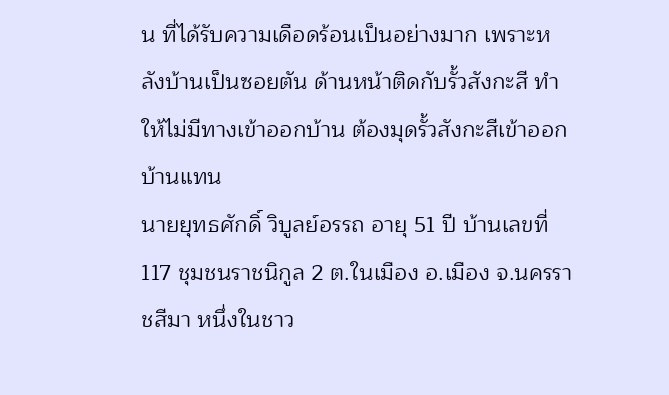น ที่ได้รับความเดือดร้อนเป็นอย่างมาก เพราะหลังบ้านเป็นซอยตัน ด้านหน้าติดกับรั้วสังกะสี ทำให้ไม่มีทางเข้าออกบ้าน ต้องมุดรั้วสังกะสีเข้าออกบ้านแทน
นายยุทธศักดิ์ วิบูลย์อรรถ อายุ 51 ปี บ้านเลขที่ 117 ชุมชนราชนิกูล 2 ต.ในเมือง อ.เมือง จ.นครราชสีมา หนึ่งในชาว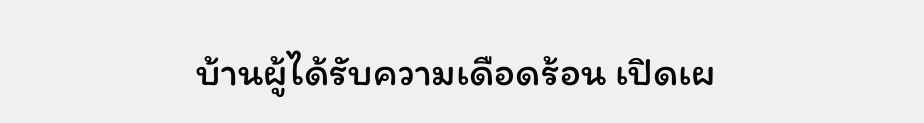บ้านผู้ได้รับความเดือดร้อน เปิดเผ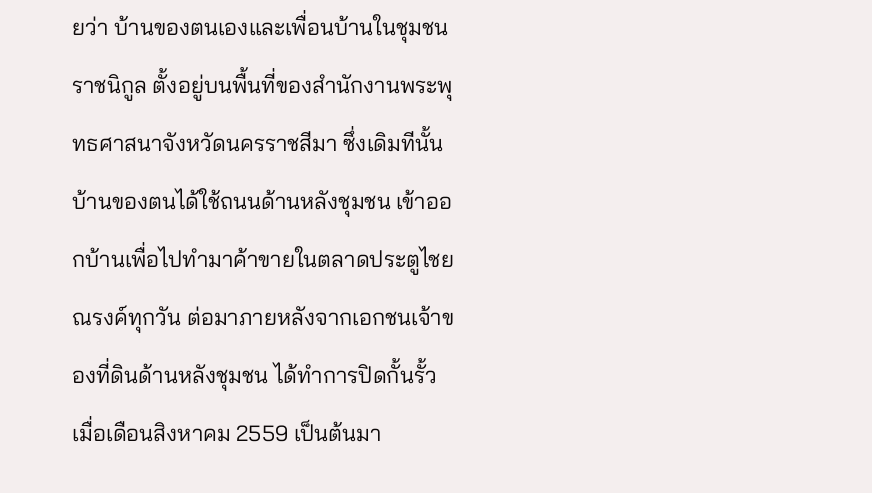ยว่า บ้านของตนเองและเพื่อนบ้านในชุมชนราชนิกูล ตั้งอยู่บนพื้นที่ของสำนักงานพระพุทธศาสนาจังหวัดนครราชสีมา ซึ่งเดิมทีนั้นบ้านของตนได้ใช้ถนนด้านหลังชุมชน เข้าออกบ้านเพื่อไปทำมาค้าขายในตลาดประตูไชยณรงค์ทุกวัน ต่อมาภายหลังจากเอกชนเจ้าของที่ดินด้านหลังชุมชน ได้ทำการปิดกั้นรั้วเมื่อเดือนสิงหาคม 2559 เป็นต้นมา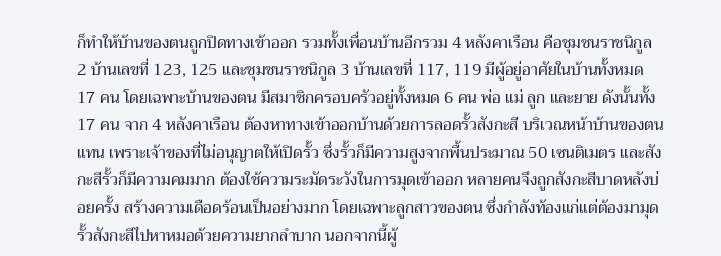ก็ทำให้บ้านของตนถูกปิดทางเข้าออก รวมทั้งเพื่อนบ้านอีกรวม 4 หลังคาเรือน คือชุมชนราชนิกูล 2 บ้านเลขที่ 123, 125 และชุมชนราชนิกูล 3 บ้านเลขที่ 117, 119 มีผู้อยู่อาศัยในบ้านทั้งหมด 17 คน โดยเฉพาะบ้านของตน มีสมาชิกครอบครัวอยู่ทั้งหมด 6 คน พ่อ แม่ ลูก และยาย ดังนั้นทั้ง 17 คน จาก 4 หลังคาเรือน ต้องหาทางเข้าออกบ้านด้วยการลอดรั้วสังกะสี บริเวณหน้าบ้านของตนแทน เพราะเจ้าของที่ไม่อนุญาตให้เปิดรั้ว ซึ่งรั้วก็มีความสูงจากพื้นประมาณ 50 เซนติเมตร และสังกะสีรั้วก็มีความคมมาก ต้องใช้ความระมัดระวังในการมุดเข้าออก หลายคนจึงถูกสังกะสีบาดหลังบ่อยครั้ง สร้างความเดือดร้อนเป็นอย่างมาก โดยเฉพาะลูกสาวของตน ซึ่งกำลังท้องแก่แต่ต้องมามุดรั้วสังกะสีไปหาหมอด้วยความยากลำบาก นอกจากนี้ผู้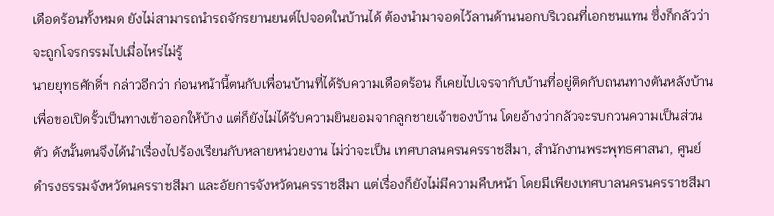เดือดร้อนทั้งหมด ยังไม่สามารถนำรถจักรยานยนต์ไปจอดในบ้านได้ ต้องนำมาจอดไว้ลานด้านนอกบริเวณที่เอกชนแทน ซึ่งก็กลัวว่าจะถูกโจรกรรมไปเมื่อไหร่ไม่รู้
นายยุทธศักดิ์ฯ กล่าวอีกว่า ก่อนหน้านี้ตนกับเพื่อนบ้านที่ได้รับความเดือดร้อน ก็เคยไปเจรจากับบ้านที่อยู่ติดกับถนนทางตันหลังบ้าน เพื่อขอเปิดรั้วเป็นทางเข้าออกให้บ้าง แต่ก็ยังไม่ได้รับความยินยอมจากลูกชายเจ้าของบ้าน โดยอ้างว่ากลัวจะรบกวนความเป็นส่วนตัว ดังนั้นตนจึงได้นำเรื่องไปร้องเรียนกับหลายหน่วยงาน ไม่ว่าจะเป็น เทศบาลนครนครราชสีมา, สำนักงานพระพุทธศาสนา, ศูนย์ดำรงธรรมจังหวัดนครราชสีมา และอัยการจังหวัดนครราชสีมา แต่เรื่องก็ยังไม่มีความคืบหน้า โดยมีเพียงเทศบาลนครนครราชสีมา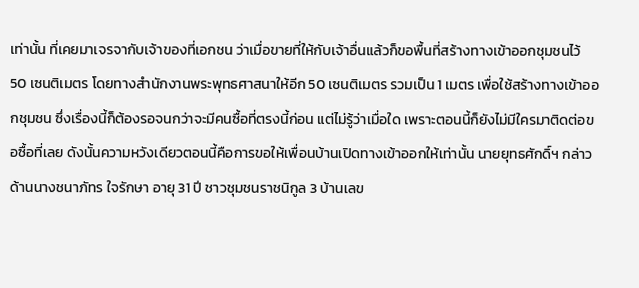เท่านั้น ที่เคยมาเจรจากับเจ้าของที่เอกชน ว่าเมื่อขายที่ให้กับเจ้าอื่นแล้วก็ขอพื้นที่สร้างทางเข้าออกชุมชนไว้ 50 เซนติเมตร โดยทางสำนักงานพระพุทธศาสนาให้อีก 50 เซนติเมตร รวมเป็น 1 เมตร เพื่อใช้สร้างทางเข้าออกชุมชน ซึ่งเรื่องนี้ก็ต้องรอจนกว่าจะมีคนซื้อที่ตรงนี้ก่อน แต่ไม่รู้ว่าเมื่อใด เพราะตอนนี้ก็ยังไม่มีใครมาติดต่อขอซื้อที่เลย ดังนั้นความหวังเดียวตอนนี้คือการขอให้เพื่อนบ้านเปิดทางเข้าออกให้เท่านั้น นายยุทธศักดิ์ฯ กล่าว
ด้านนางชนาภัทร ใจรักษา อายุ 31 ปี ชาวชุมชนราชนิกูล 3 บ้านเลข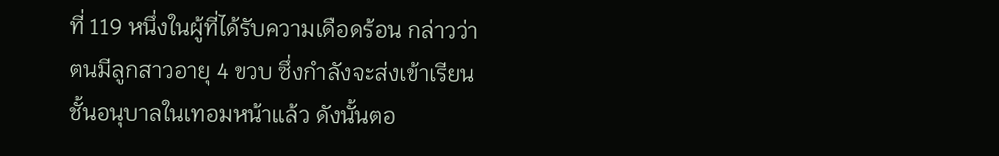ที่ 119 หนึ่งในผู้ที่ได้รับความเดือดร้อน กล่าวว่า ตนมีลูกสาวอายุ 4 ขวบ ซึ่งกำลังจะส่งเข้าเรียนชั้นอนุบาลในเทอมหน้าแล้ว ดังนั้นตอ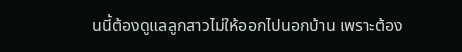นนี้ต้องดูแลลูกสาวไม่ให้ออกไปนอกบ้าน เพราะต้อง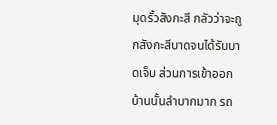มุดรั้วสังกะสี กลัวว่าจะถูกสังกะสีบาดจนได้รับบาดเจ็บ ส่วนการเข้าออกบ้านนั้นลำบากมาก รถ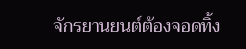จักรยานยนต์ต้องจอดทิ้ง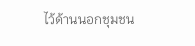ไว้ด้านนอกชุมชน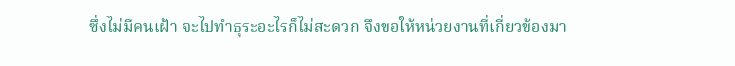ซึ่งไม่มีคนเฝ้า จะไปทำธุระอะไรก็ไม่สะดวก จึงขอให้หน่วยงานที่เกี่ยวข้องมา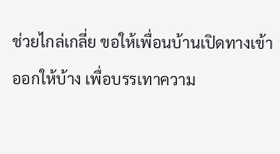ช่วยไกล่เกลี่ย ขอให้เพื่อนบ้านเปิดทางเข้าออกให้บ้าง เพื่อบรรเทาความ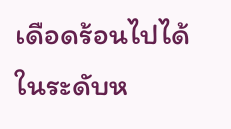เดือดร้อนไปได้ในระดับห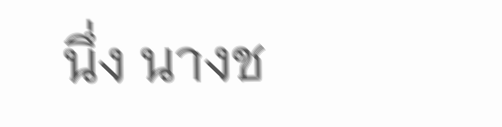นึ่ง นางช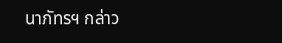นาภัทรฯ กล่าว